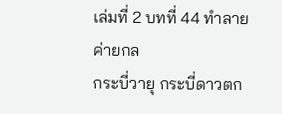เล่มที่ 2 บทที่ 44 ทำลายค่ายกล
กระบี่วายุ กระบี่ดาวตก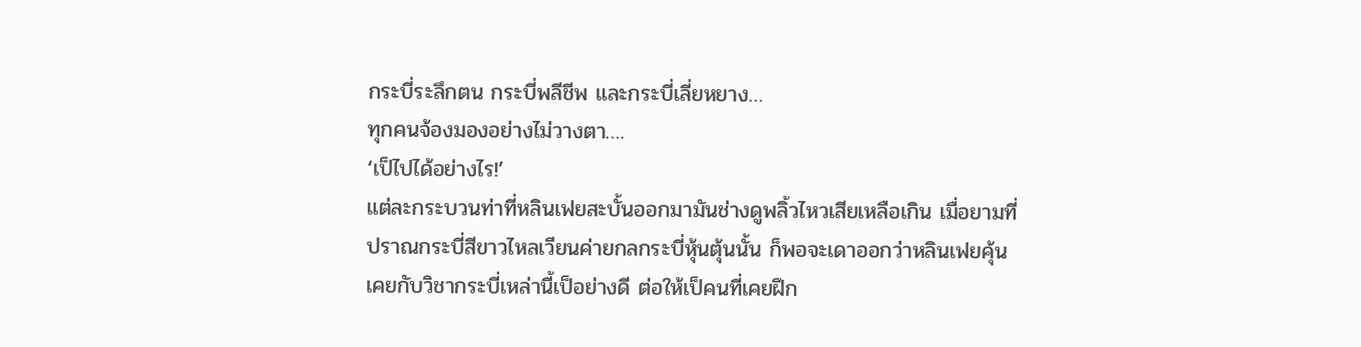กระบี่ระลึกตน กระบี่พลีชีพ และกระบี่เลี่ยหยาง…
ทุกคนจ้องมองอย่างไม่วางตา….
‘เป็ไปได้อย่างไร!’
แต่ละกระบวนท่าที่หลินเฟยสะบั้นออกมามันช่างดูพลิ้วไหวเสียเหลือเกิน เมื่อยามที่ปราณกระบี่สีขาวไหลเวียนค่ายกลกระบี่หุ้นตุ้นนั้น ก็พอจะเดาออกว่าหลินเฟยคุ้นเคยกับวิชากระบี่เหล่านี้เป็อย่างดี ต่อให้เป็คนที่เคยฝึก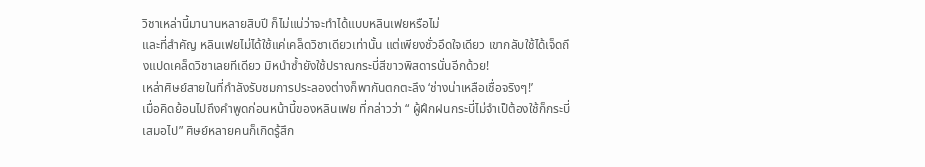วิชาเหล่านี้มานานหลายสิบปี ก็ไม่แน่ว่าจะทำได้แบบหลินเฟยหรือไม่
และที่สำคัญ หลินเฟยไม่ได้ใช้แค่เคล็ดวิชาเดียวเท่านั้น แต่เพียงชั่วอึดใจเดียว เขากลับใช้ได้เจ็ดถึงแปดเคล็ดวิชาเลยทีเดียว มิหนำซ้ำยังใช้ปราณกระบี่สีขาวพิสดารนั่นอีกด้วย!
เหล่าศิษย์สายในที่กำลังรับชมการประลองต่างก็พากันตกตะลึง ‘ช่างน่าเหลือเชื่อจริงๆ!’
เมื่อคิดย้อนไปถึงคำพูดก่อนหน้านี้ของหลินเฟย ที่กล่าวว่า “ ผู้ฝึกฝนกระบี่ไม่จำเป็ต้องใช้ก็กระบี่เสมอไป” ศิษย์หลายคนก็เกิดรู้สึก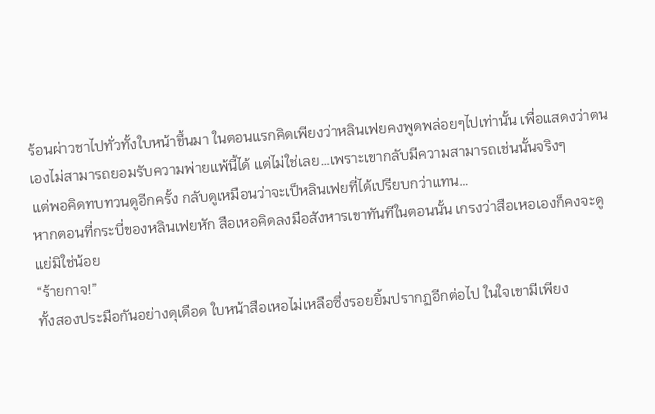ร้อนผ่าวชาไปทั่วทั้งใบหน้าขึ้นมา ในตอนแรกคิดเพียงว่าหลินเฟยคงพูดพล่อยๆไปเท่านั้น เพื่อแสดงว่าตนเองไม่สามารถยอมรับความพ่ายแพ้นี้ได้ แต่ไม่ใช่เลย…เพราะเขากลับมีความสามารถเช่นนั้นจริงๆ
แต่พอคิดทบทวนดูอีกครั้ง กลับดูเหมือนว่าจะเป็หลินเฟยที่ได้เปรียบกว่าแทน…
หากตอนที่กระบี่ของหลินเฟยหัก สือเหอคิดลงมือสังหารเขาทันทีในตอนนั้น เกรงว่าสือเหอเองก็คงจะดูแย่มิใช่น้อย
“ร้ายกาจ!”
ทั้งสองประมือกันอย่างดุเดือด ใบหน้าสือเหอไม่เหลือซึ่งรอยยิ้มปรากฏอีกต่อไป ในใจเขามีเพียง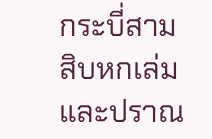กระบี่สามสิบหกเล่มและปราณ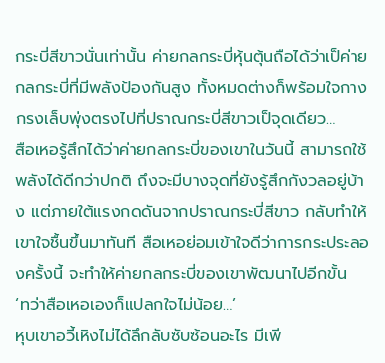กระบี่สีขาวนั่นเท่านั้น ค่ายกลกระบี่หุ้นตุ้นถือได้ว่าเป็ค่ายกลกระบี่ที่มีพลังป้องกันสูง ทั้งหมดต่างก็พร้อมใจกางกรงเล็บพุ่งตรงไปที่ปราณกระบี่สีขาวเป็จุดเดียว…
สือเหอรู้สึกได้ว่าค่ายกลกระบี่ของเขาในวันนี้ สามารถใช้พลังได้ดีกว่าปกติ ถึงจะมีบางจุดที่ยังรู้สึกกังวลอยู่บ้าง แต่ภายใต้แรงกดดันจากปราณกระบี่สีขาว กลับทำให้เขาใจชื้นขึ้นมาทันที สือเหอย่อมเข้าใจดีว่าการกระประลองครั้งนี้ จะทำให้ค่ายกลกระบี่ของเขาพัฒนาไปอีกขั้น
‘ทว่าสือเหอเองก็แปลกใจไม่น้อย…’
หุบเขาอวี้เหิงไม่ได้ลึกลับซับซ้อนอะไร มีเพี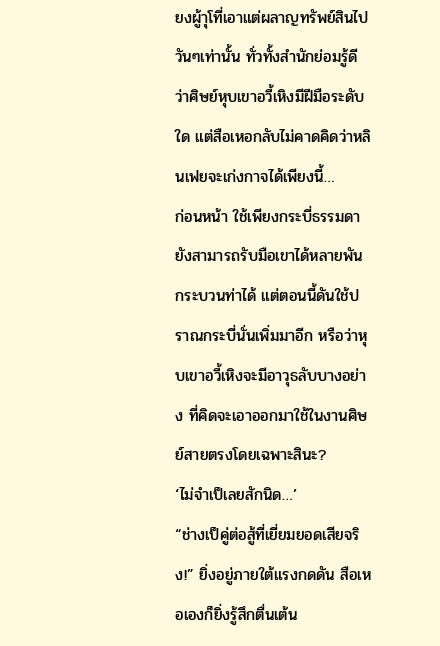ยงผู้าุโที่เอาแต่ผลาญทรัพย์สินไปวันๆเท่านั้น ทั่วทั้งสำนักย่อมรู้ดีว่าศิษย์หุบเขาอวี้เหิงมีฝีมือระดับใด แต่สือเหอกลับไม่คาดคิดว่าหลินเฟยจะเก่งกาจได้เพียงนี้…
ก่อนหน้า ใช้เพียงกระบี่ธรรมดายังสามารถรับมือเขาได้หลายพันกระบวนท่าได้ แต่ตอนนี้ดันใช้ปราณกระบี่นั่นเพิ่มมาอีก หรือว่าหุบเขาอวี้เหิงจะมีอาวุธลับบางอย่าง ที่คิดจะเอาออกมาใช้ในงานศิษย์สายตรงโดยเฉพาะสินะ?
‘ไม่จำเป็เลยสักนิด…’
“ช่างเป็คู่ต่อสู้ที่เยี่ยมยอดเสียจริง!” ยิ่งอยู่ภายใต้แรงกดดัน สือเหอเองก็ยิ่งรู้สึกตื่นเต้น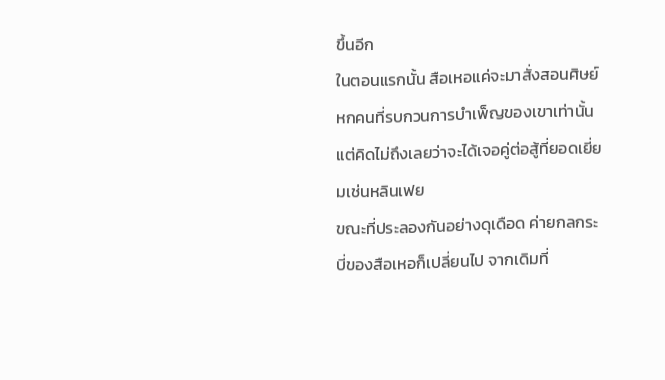ขึ้นอีก
ในตอนแรกนั้น สือเหอแค่จะมาสั่งสอนศิษย์หกคนที่รบกวนการบำเพ็ญของเขาเท่านั้น แต่คิดไม่ถึงเลยว่าจะได้เจอคู่ต่อสู้ที่ยอดเยี่ยมเช่นหลินเฟย
ขณะที่ประลองกันอย่างดุเดือด ค่ายกลกระบี่ของสือเหอก็เปลี่ยนไป จากเดิมที่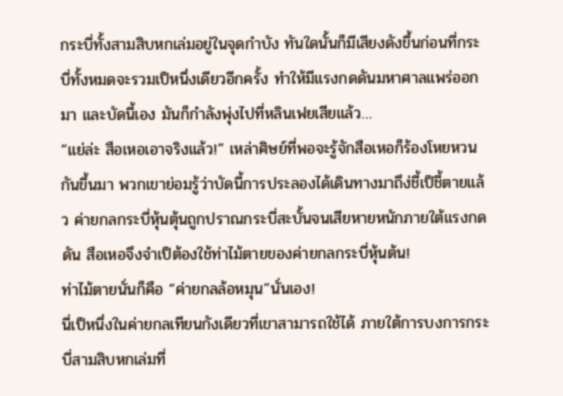กระบี่ทั้งสามสิบหกเล่มอยู่ในจุดกำบัง ทันใดนั้นก็มีเสียงดังขึ้นก่อนที่กระบี่ทั้งหมดจะรวมเป็หนึ่งเดียวอีกครั้ง ทำให้มีแรงกดดันมหาศาลแพร่ออกมา และบัดนี้เอง มันก็กำลังพุ่งไปที่หลินเฟยเสียแล้ว…
“แย่ล่ะ สือเหอเอาจริงแล้ว!” เหล่าศิษย์ที่พอจะรู้จักสือเหอก็ร้องโหยหวนกันขึ้นมา พวกเขาย่อมรู้ว่าบัดนี้การประลองได้เดินทางมาถึง่ชี้เป็ชี้ตายแล้ว ค่ายกลกระบี่หุ้นตุ้นถูกปราณกระบี่สะบั้นจนเสียหายหนักภายใต้แรงกดดัน สือเหอจึงจำเป็ต้องใช้ท่าไม้ตายของค่ายกลกระบี่หุ้นต้น!
ท่าไม้ตายนั่นก็คือ “ค่ายกลล้อหมุน”นั่นเอง!
นี่เป็หนึ่งในค่ายกลเทียนกังเดียวที่เขาสามารถใช้ได้ ภายใต้การบงการกระบี่สามสิบหกเล่มที่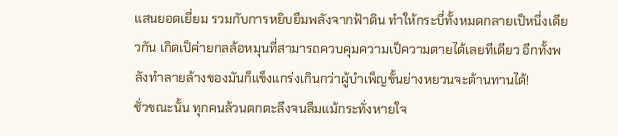แสนยอดเยี่ยม รวมกับการหยิบยืมพลังจากฟ้าดิน ทำให้กระบี่ทั้งหมดกลายเป็หนึ่งเดียวกัน เกิดเป็ค่ายกลล้อหมุนที่สามารถควบคุมความเป็ความตายได้เลยทีเดียว อีกทั้งพลังทำลายล้างของมันก็แข็งแกร่งเกินกว่าผู้บำเพ็ญขั้นย่างหยวนจะต้านทานได้!
ชั่วขณะนั้น ทุกคนล้วนตกตะลึงจนลืมแม้กระทั่งหายใจ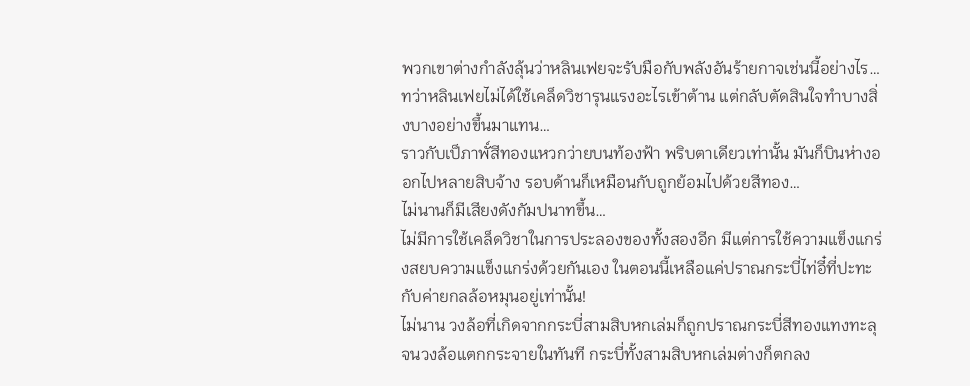พวกเขาต่างกำลังลุ้นว่าหลินเฟยจะรับมือกับพลังอันร้ายกาจเช่นนี้อย่างไร…
ทว่าหลินเฟยไม่ได้ใช้เคล็ดวิชารุนแรงอะไรเข้าต้าน แต่กลับตัดสินใจทำบางสิ่งบางอย่างขึ้นมาแทน…
ราวกับเป็ภาพั์สีทองแหวกว่ายบนท้องฟ้า พริบตาเดียวเท่านั้น มันก็บินห่างออกไปหลายสิบจ้าง รอบด้านก็เหมือนกับถูกย้อมไปด้วยสีทอง…
ไม่นานก็มีเสียงดังกัมปนาทขึ้น…
ไม่มีการใช้เคล็ดวิชาในการประลองของทั้งสองอีก มีแต่การใช้ความแข็งแกร่งสยบความแข็งแกร่งด้วยกันเอง ในตอนนี้เหลือแค่ปราณกระบี่ไท่อี๋ที่ปะทะกับค่ายกลล้อหมุนอยู่เท่านั้น!
ไม่นาน วงล้อที่เกิดจากกระบี่สามสิบหกเล่มก็ถูกปราณกระบี่สีทองแทงทะลุ จนวงล้อแตกกระจายในทันที กระบี่ทั้งสามสิบหกเล่มต่างก็ตกลง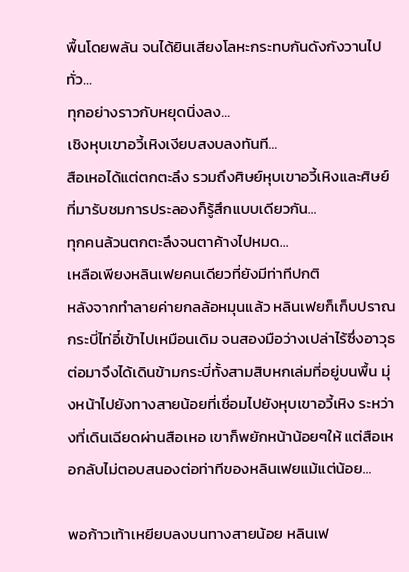พื้นโดยพลัน จนได้ยินเสียงโลหะกระทบกันดังกังวานไปทั่ว…
ทุกอย่างราวกับหยุดนิ่งลง…
เชิงหุบเขาอวี้เหิงเงียบสงบลงทันที…
สือเหอได้แต่ตกตะลึง รวมถึงศิษย์หุบเขาอวี้เหิงและศิษย์ที่มารับชมการประลองก็รู้สึกแบบเดียวกัน…
ทุกคนล้วนตกตะลึงจนตาค้างไปหมด…
เหลือเพียงหลินเฟยคนเดียวที่ยังมีท่าทีปกติ
หลังจากทำลายค่ายกลล้อหมุนแล้ว หลินเฟยก็เก็บปราณกระบี่ไท่อี๋เข้าไปเหมือนเดิม จนสองมือว่างเปล่าไร้ซึ่งอาวุธ ต่อมาจึงได้เดินข้ามกระบี่ทั้งสามสิบหกเล่มที่อยู่บนพื้น มุ่งหน้าไปยังทางสายน้อยที่เชื่อมไปยังหุบเขาอวี้เหิง ระหว่างที่เดินเฉียดผ่านสือเหอ เขาก็พยักหน้าน้อยๆให้ แต่สือเหอกลับไม่ตอบสนองต่อท่าทีของหลินเฟยแม้แต่น้อย…

พอก้าวเท้าเหยียบลงบนทางสายน้อย หลินเฟ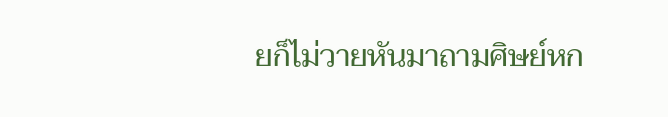ยก็ไม่วายหันมาถามศิษย์หก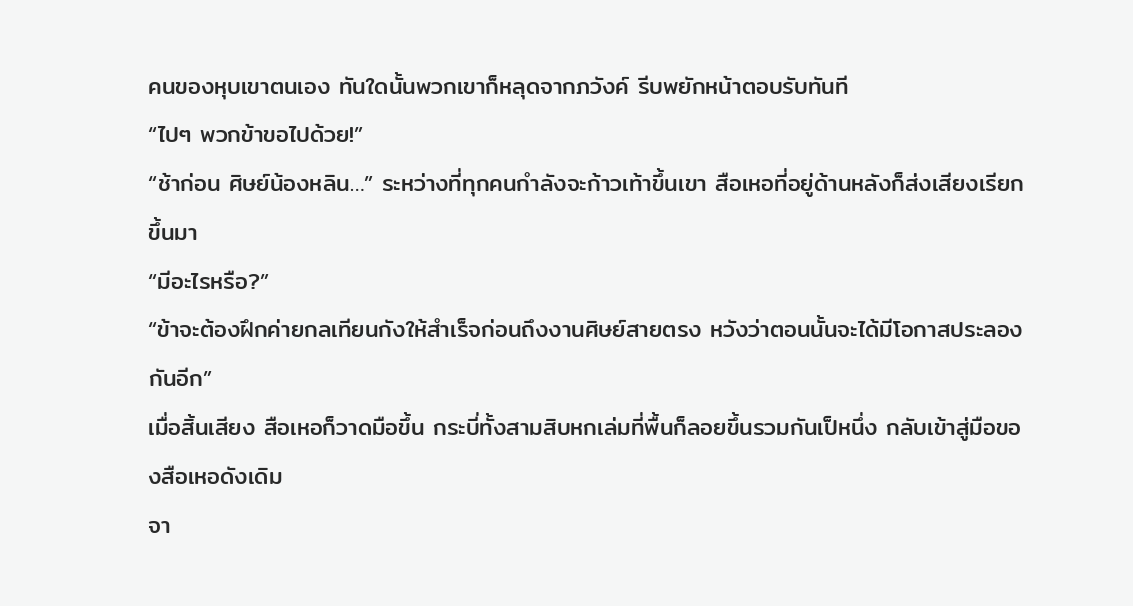คนของหุบเขาตนเอง ทันใดนั้นพวกเขาก็หลุดจากภวังค์ รีบพยักหน้าตอบรับทันที
“ไปๆ พวกข้าขอไปด้วย!”
“ช้าก่อน ศิษย์น้องหลิน…” ระหว่างที่ทุกคนกำลังจะก้าวเท้าขึ้นเขา สือเหอที่อยู่ด้านหลังก็ส่งเสียงเรียกขึ้นมา
“มีอะไรหรือ?”
“ข้าจะต้องฝึกค่ายกลเทียนกังให้สำเร็จก่อนถึงงานศิษย์สายตรง หวังว่าตอนนั้นจะได้มีโอกาสประลองกันอีก”
เมื่อสิ้นเสียง สือเหอก็วาดมือขึ้น กระบี่ทั้งสามสิบหกเล่มที่พื้นก็ลอยขึ้นรวมกันเป็หนึ่ง กลับเข้าสู่มือของสือเหอดังเดิม
จา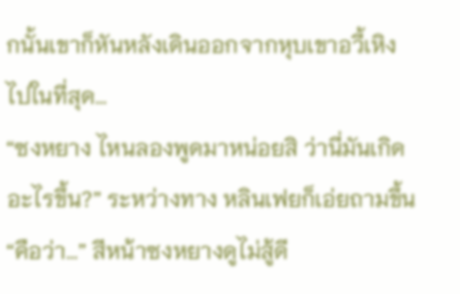กนั้นเขาก็หันหลังเดินออกจากหุบเขาอวี้เหิงไปในที่สุด…
“ซงหยาง ไหนลองพูดมาหน่อยสิ ว่านี่มันเกิดอะไรขึ้น?” ระหว่างทาง หลินเฟยก็เอ่ยถามขึ้น
“คือว่า…” สีหน้าซงหยางดูไม่สู้ดี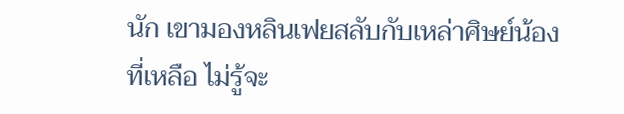นัก เขามองหลินเฟยสลับกับเหล่าศิษย์น้องที่เหลือ ไม่รู้จะ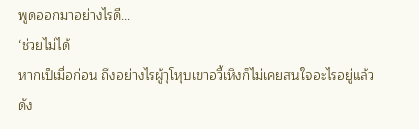พูดออกมาอย่างไรดี…
‘ช่วยไม่ได้
หากเป็เมื่อก่อน ถึงอย่างไรผู้าุโหุบเขาอวี้เหิงก็ไม่เคยสนใจอะไรอยู่แล้ว ดัง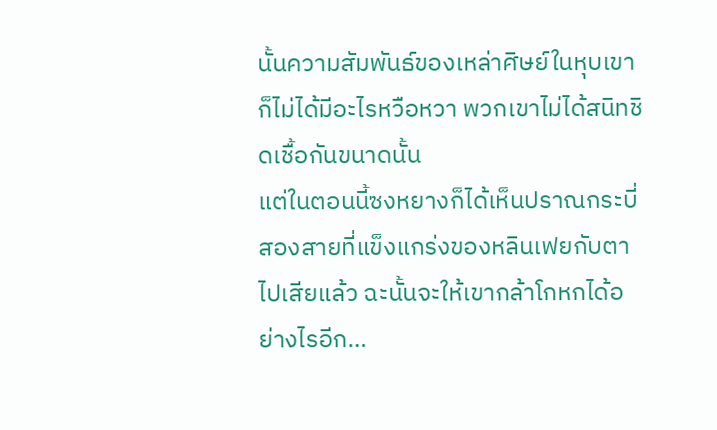นั้นความสัมพันธ์ของเหล่าศิษย์ในหุบเขาก็ไม่ได้มีอะไรหวือหวา พวกเขาไม่ได้สนิทชิดเชื้อกันขนาดนั้น
แต่ในตอนนี้ซงหยางก็ได้เห็นปราณกระบี่สองสายที่แข็งแกร่งของหลินเฟยกับตาไปเสียแล้ว ฉะนั้นจะให้เขากล้าโกหกได้อย่างไรอีก…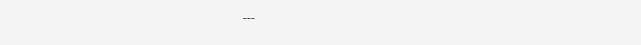---